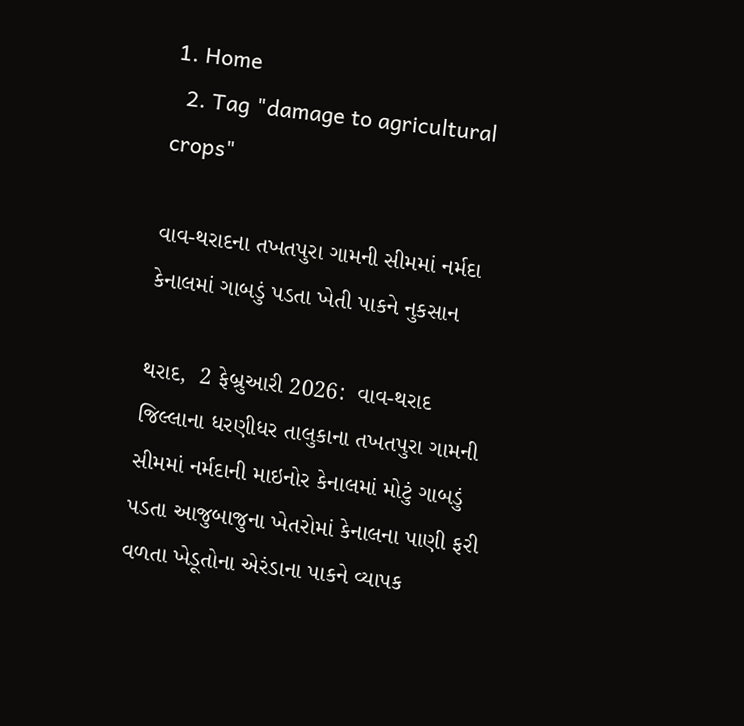1. Home
  2. Tag "damage to agricultural crops"

વાવ-થરાદના તખતપુરા ગામની સીમમાં નર્મદા કેનાલમાં ગાબડું પડતા ખેતી પાકને નુકસાન

થરાદ,  2 ફેબ્રુઆરી 2026:  વાવ-થરાદ જિલ્લાના ધરણીધર તાલુકાના તખતપુરા ગામની સીમમાં નર્મદાની માઇનોર કેનાલમાં મોટું ગાબડું પડતા આજુબાજુના ખેતરોમાં કેનાલના પાણી ફરી વળતા ખેડૂતોના એરંડાના પાકને વ્યાપક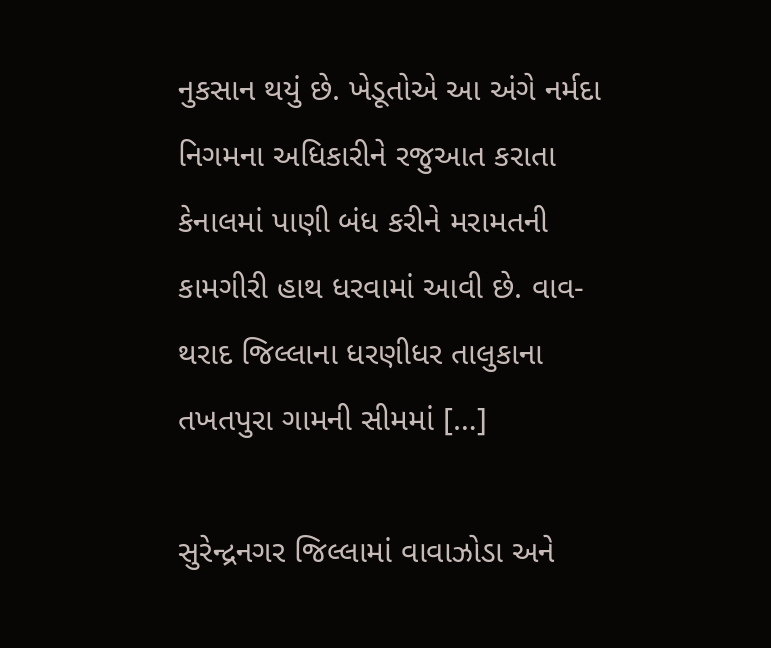નુકસાન થયું છે. ખેડૂતોએ આ અંગે નર્મદા નિગમના અધિકારીને રજુઆત કરાતા કેનાલમાં પાણી બંધ કરીને મરામતની કામગીરી હાથ ધરવામાં આવી છે. વાવ-થરાદ જિલ્લાના ધરણીધર તાલુકાના તખતપુરા ગામની સીમમાં […]

સુરેન્દ્રનગર જિલ્લામાં વાવાઝોડા અને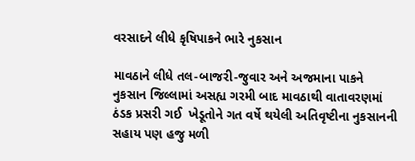વરસાદને લીધે કૃષિપાકને ભારે નુકસાન

માવઠાને લીધે તલ-બાજરી-જુવાર અને અજમાના પાકને નુકસાન જિલ્લામાં અસહ્ય ગરમી બાદ માવઠાથી વાતાવરણમાં ઠંડક પ્રસરી ગઈ  ખેડૂતોને ગત વર્ષે થયેલી અતિવૃષ્ટીના નુકસાનની સહાય પણ હજુ મળી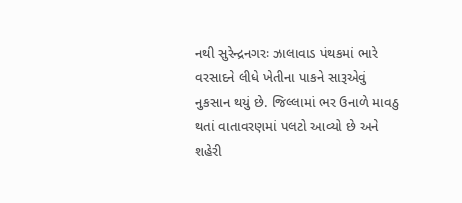નથી સુરેન્દ્રનગરઃ ઝાલાવાડ પંથકમાં ભારે વરસાદને લીધે ખેતીના પાકને સારૂએવું નુકસાન થયું છે. જિલ્લામાં ભર ઉનાળે માવઠુ થતાં વાતાવરણમાં પલટો આવ્યો છે અને શહેરી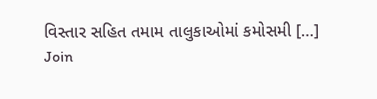વિસ્તાર સહિત તમામ તાલુકાઓમાં કમોસમી […]
Join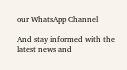our WhatsApp Channel

And stay informed with the latest news and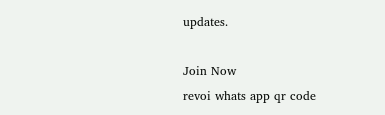updates.

Join Now
revoi whats app qr code